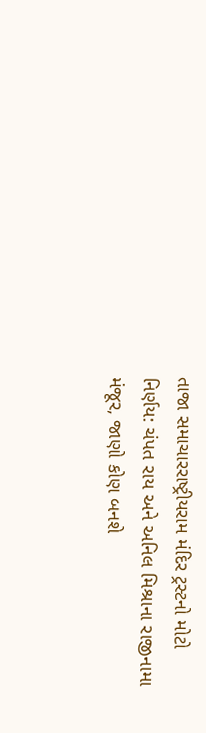તાજા સમાચારરાષ્ટ્રીયરામ મંદિર ટ્રસ્ટનો મોટો નિર્ણય: ચંપત રાય અને અનિલ મિશ્રાના રાજીનામા મંજૂર, જાણો કોણ બનશે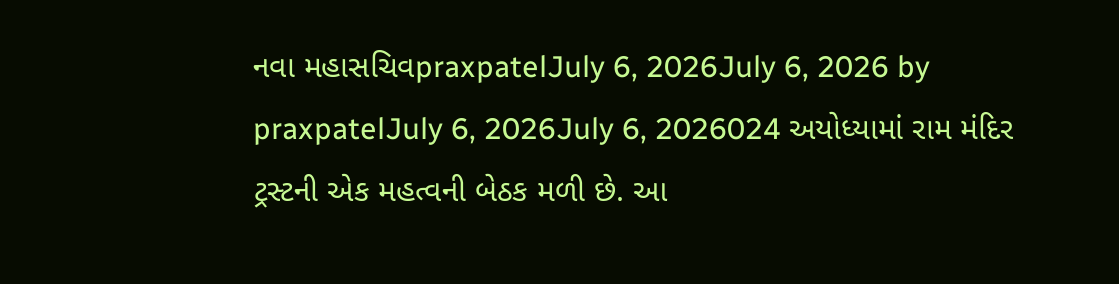નવા મહાસચિવpraxpatelJuly 6, 2026July 6, 2026 by praxpatelJuly 6, 2026July 6, 2026024 અયોધ્યામાં રામ મંદિર ટ્રસ્ટની એક મહત્વની બેઠક મળી છે. આ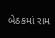બેઠકમાં રામ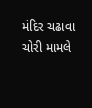મંદિર ચઢાવા ચોરી મામલે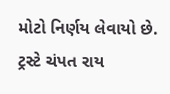મોટો નિર્ણય લેવાયો છે. ટ્રસ્ટે ચંપત રાય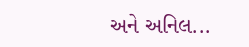અને અનિલ...